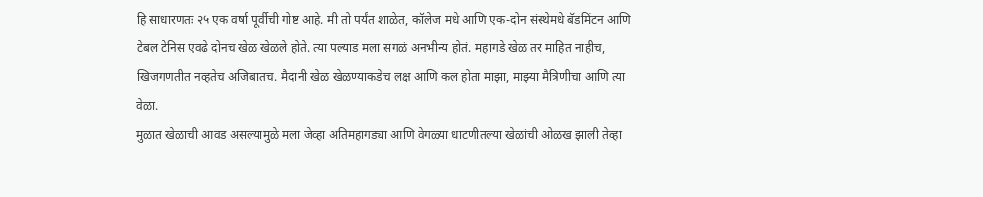हि साधारणतः २५ एक वर्षा पूर्वीची गोष्ट आहे. मी तो पर्यंत शाळेत, कॉलेज मधे आणि एक-दोन संस्थेमधे बॅडमिंटन आणि टेबल टेनिस एवढे दोनच खेळ खेळले होते. त्या पल्याड मला सगळं अनभीन्य होतं. महागडे खेळ तर माहित नाहीच, खिजगणतीत नव्हतेच अजिबातच. मैदानी खेळ खेळण्याकडेच लक्ष आणि कल होता माझा, माझ्या मैत्रिणीचा आणि त्या वेळा.
मुळात खेळाची आवड असल्यामुळे मला जेव्हा अतिमहागड्या आणि वेगळ्या धाटणीतल्या खेळांची ओळख झाली तेव्हा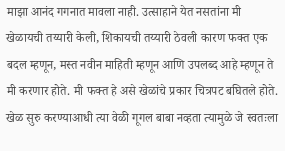माझा आनंद गगनात मावला नाही. उत्साहाने येत नसतांना मी खेळायची तय्यारी केली, शिकायची तय्यारी ठेवली कारण फक्त एक बदल म्हणून, मस्त नवीन माहिती म्हणून आणि उपलब्द आहे म्हणून ते मी करणार होते. मी फक्त हे असे खेळांचे प्रकार चित्रपट बघितले होते. खेळ सुरु करण्याआधी त्या वेळी गूगल बाबा नव्हता त्यामुळे जे स्वतःला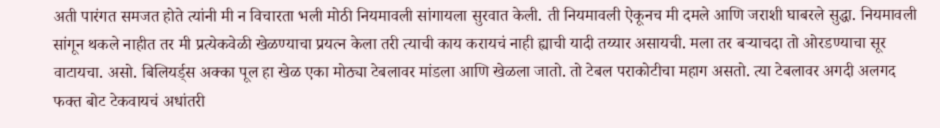अती पारंगत समजत होते त्यांनी मी न विचारता भली मोठी नियमावली सांगायला सुरवात केली. ती नियमावली ऐकूनच मी दमले आणि जराशी घाबरले सुद्धा. नियमावली सांगून थकले नाहीत तर मी प्रत्येकवेळी खेळण्याचा प्रयत्न केला तरी त्याची काय करायचं नाही ह्याची यादी तय्यार असायची. मला तर बऱ्याचदा तो ओरडण्याचा सूर वाटायचा. असो. बिलियर्ड्स अक्का पूल हा खेळ एका मोठ्या टेबलावर मांडला आणि खेळला जातो. तो टेबल पराकोटीचा महाग असतो. त्या टेबलावर अगदी अलगद फक्त बोट टेकवायचं अधांतरी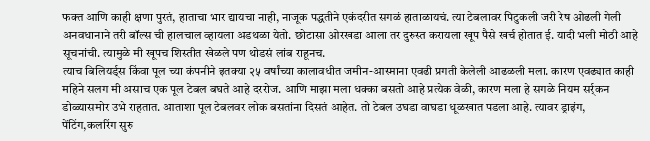फक्त आणि काही क्षणा पुरतं, हाताचा भार द्यायचा नाही, नाजूक पद्धतीने एकंदरीत सगळं हाताळायचं. त्या टेबलावर पिटुकली जरी रेष ओढली गेली अनवधानाने तरी बॉल्स ची हालचाल व्हायला अडथळा येतो. छोटासा ओरखडा आला तर दुरुस्त करायला खूप पैसे खर्च होतात ई. यादी भली मोठी आहे सूचनांची. त्यामुळे मी खूपच शिस्तीत खेळले पण थोडसं लांब राहूनच.
त्याच बिलियर्ड्स किंवा पूल च्या कंपनीने इतक्या २५ वर्षांच्या कालावधीत जमीन-आस्माना एवढी प्रगती केलेली आढळली मला. कारण एवढ्यात काही महिने सलग मी असाच एक पूल टेबल बघते आहे दररोज. आणि माझा मला धक्का बसतो आहे प्रत्येक वेळी, कारण मला हे सगळे नियम सर्र्कन डोळ्यासमोर उभे राहतात. आताशा पूल टेबलवर लोक बसतांना दिसतं आहेत. तो टेबल उघडा वाघडा धूळखात पडला आहे. त्यावर ड्राइंग, पेंटिंग,कलरिंग सुरु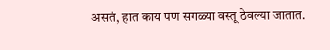असतं, हात काय पण सगळ्या वस्तू ठेवल्या जातात.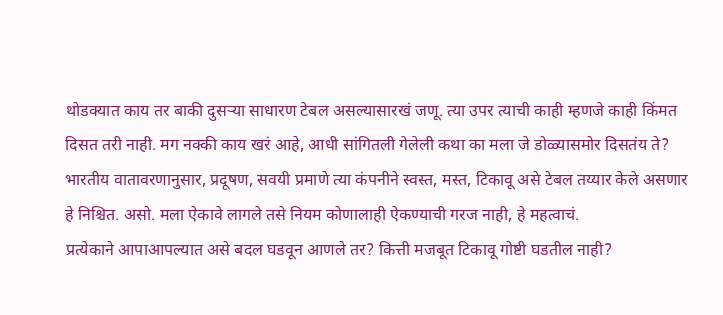थोडक्यात काय तर बाकी दुसऱ्या साधारण टेबल असल्यासारखं जणू. त्या उपर त्याची काही म्हणजे काही किंमत दिसत तरी नाही. मग नक्की काय खरं आहे, आधी सांगितली गेलेली कथा का मला जे डोळ्यासमोर दिसतंय ते?
भारतीय वातावरणानुसार, प्रदूषण, सवयी प्रमाणे त्या कंपनीने स्वस्त, मस्त, टिकावू असे टेबल तय्यार केले असणार हे निश्चित. असो. मला ऐकावे लागले तसे नियम कोणालाही ऐकण्याची गरज नाही, हे महत्वाचं.
प्रत्येकाने आपाआपल्यात असे बदल घडवून आणले तर? कित्ती मजबूत टिकावू गोष्टी घडतील नाही?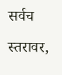सर्वच स्तरावर,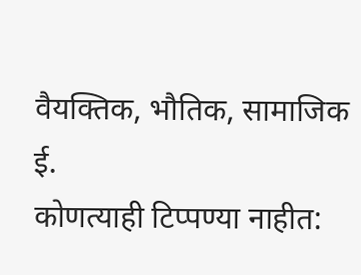वैयक्तिक, भौतिक, सामाजिक ई.
कोणत्याही टिप्पण्या नाहीत: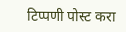टिप्पणी पोस्ट करा